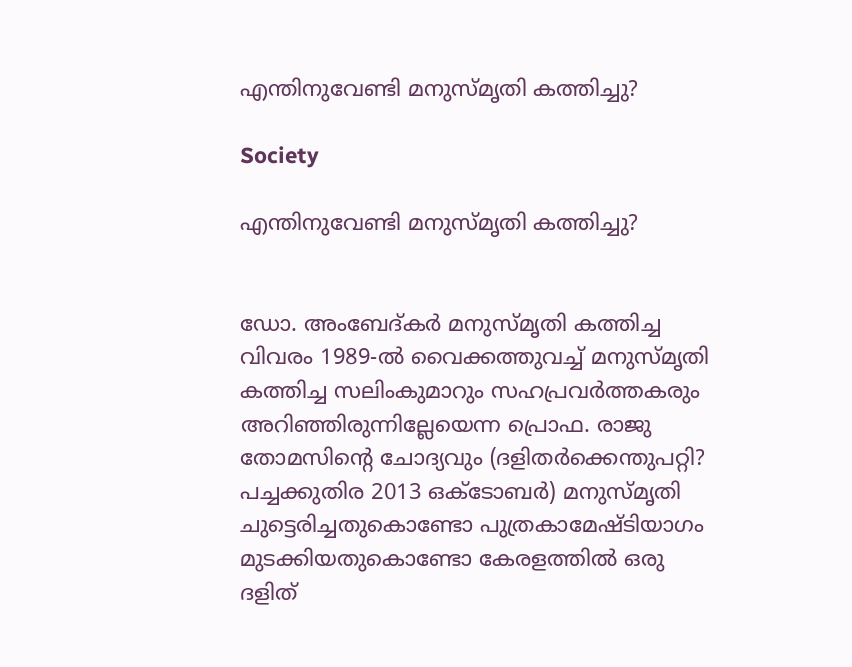എന്തിനുവേണ്ടി മനുസ്മൃതി കത്തിച്ചു?

Society

എന്തിനുവേണ്ടി മനുസ്മൃതി കത്തിച്ചു?


ഡോ. അംബേദ്കർ മനുസ്മൃതി കത്തിച്ച വിവരം 1989-ൽ വൈക്കത്തുവച്ച് മനുസ്മൃതി കത്തിച്ച സലിംകുമാറും സഹപ്രവർത്തകരും അറിഞ്ഞിരുന്നില്ലേയെന്ന പ്രൊഫ. രാജു തോമസിന്റെ ചോദ്യവും (ദളിതർക്കെന്തുപറ്റി? പച്ചക്കുതിര 2013 ഒക്‌ടോബർ) മനുസ്മൃതി ചുട്ടെരിച്ചതുകൊണ്ടോ പുത്രകാമേഷ്ടിയാഗം മുടക്കിയതുകൊണ്ടോ കേരളത്തിൽ ഒരു ദളിത്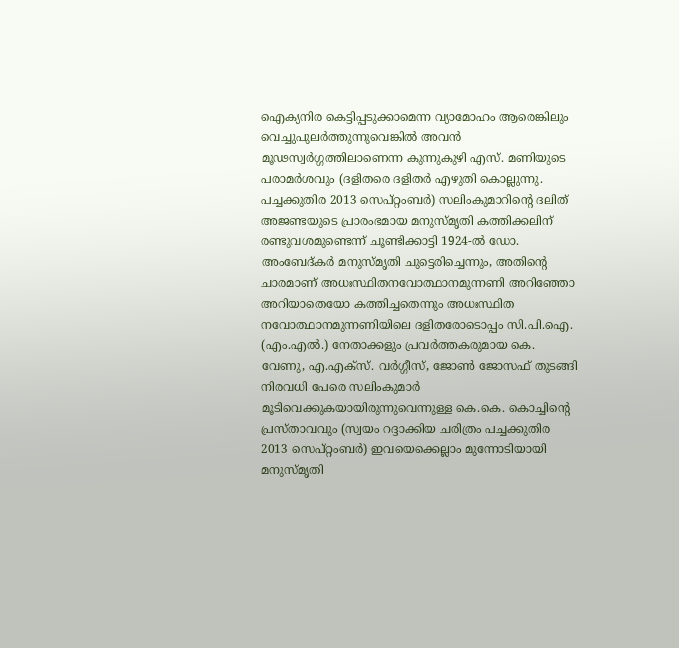ഐക്യനിര കെട്ടിപ്പടുക്കാമെന്ന വ്യാമോഹം ആരെങ്കിലും വെച്ചുപുലർത്തുന്നുവെങ്കിൽ അവൻ മൂഢസ്വർഗ്ഗത്തിലാണെന്ന കുന്നുകുഴി എസ്. മണിയുടെ പരാമർശവും (ദളിതരെ ദളിതർ എഴുതി കൊല്ലുന്നു. പച്ചക്കുതിര 2013 സെപ്റ്റംബർ) സലിംകുമാറിന്റെ ദലിത് അജണ്ടയുടെ പ്രാരംഭമായ മനുസ്മൃതി കത്തിക്കലിന് രണ്ടുവശമുണ്ടെന്ന് ചൂണ്ടിക്കാട്ടി 1924-ൽ ഡോ. അംബേദ്കർ മനുസ്മൃതി ചുട്ടെരിച്ചെന്നും, അതിന്റെ ചാരമാണ് അധഃസ്ഥിതനവോത്ഥാനമുന്നണി അറിഞ്ഞോ അറിയാതെയോ കത്തിച്ചതെന്നും അധഃസ്ഥിത നവോത്ഥാനമുന്നണിയിലെ ദളിതരോടൊപ്പം സി.പി.ഐ. (എം.എൽ.) നേതാക്കളും പ്രവർത്തകരുമായ കെ. വേണു, എ.എക്‌സ്. വർഗ്ഗീസ്, ജോൺ ജോസഫ് തുടങ്ങി നിരവധി പേരെ സലിംകുമാർ മൂടിവെക്കുകയായിരുന്നുവെന്നുള്ള കെ.കെ. കൊച്ചിന്റെ പ്രസ്താവവും (സ്വയം റദ്ദാക്കിയ ചരിത്രം പച്ചക്കുതിര 2013 സെപ്റ്റംബർ) ഇവയെക്കെല്ലാം മുന്നോടിയായി മനുസ്മൃതി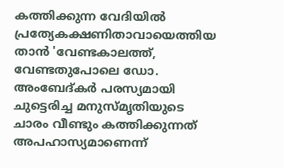കത്തിക്കുന്ന വേദിയിൽ പ്രത്യേകക്ഷണിതാവായെത്തിയ താൻ 'വേണ്ടകാലത്ത്, വേണ്ടതുപോലെ ഡോ. അംബേദ്കർ പരസ്യമായി ചുട്ടെരിച്ച മനുസ്മൃതിയുടെ ചാരം വീണ്ടും കത്തിക്കുന്നത് അപഹാസ്യമാണെന്ന്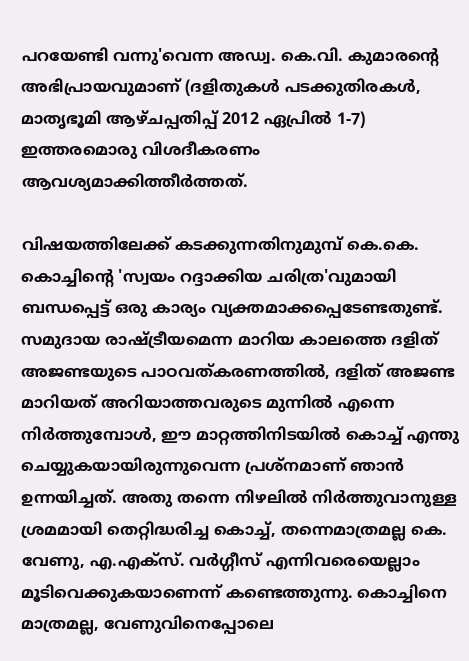പറയേണ്ടി വന്നു'വെന്ന അഡ്വ. കെ.വി. കുമാരന്റെ അഭിപ്രായവുമാണ് (ദളിതുകൾ പടക്കുതിരകൾ, മാതൃഭൂമി ആഴ്ചപ്പതിപ്പ് 2012 ഏപ്രിൽ 1-7) ഇത്തരമൊരു വിശദീകരണം ആവശ്യമാക്കിത്തീർത്തത്.

വിഷയത്തിലേക്ക് കടക്കുന്നതിനുമുമ്പ് കെ.കെ. കൊച്ചിന്റെ 'സ്വയം റദ്ദാക്കിയ ചരിത്ര'വുമായി ബന്ധപ്പെട്ട് ഒരു കാര്യം വ്യക്തമാക്കപ്പെടേണ്ടതുണ്ട്. സമുദായ രാഷ്ട്രീയമെന്ന മാറിയ കാലത്തെ ദളിത് അജണ്ടയുടെ പാഠവത്കരണത്തിൽ, ദളിത് അജണ്ട മാറിയത് അറിയാത്തവരുടെ മുന്നിൽ എന്നെ നിർത്തുമ്പോൾ, ഈ മാറ്റത്തിനിടയിൽ കൊച്ച് എന്തു ചെയ്യുകയായിരുന്നുവെന്ന പ്രശ്‌നമാണ് ഞാൻ ഉന്നയിച്ചത്. അതു തന്നെ നിഴലിൽ നിർത്തുവാനുള്ള ശ്രമമായി തെറ്റിദ്ധരിച്ച കൊച്ച്, തന്നെമാത്രമല്ല കെ. വേണു, എ.എക്‌സ്. വർഗ്ഗീസ് എന്നിവരെയെല്ലാം മൂടിവെക്കുകയാണെന്ന് കണ്ടെത്തുന്നു. കൊച്ചിനെ മാത്രമല്ല, വേണുവിനെപ്പോലെ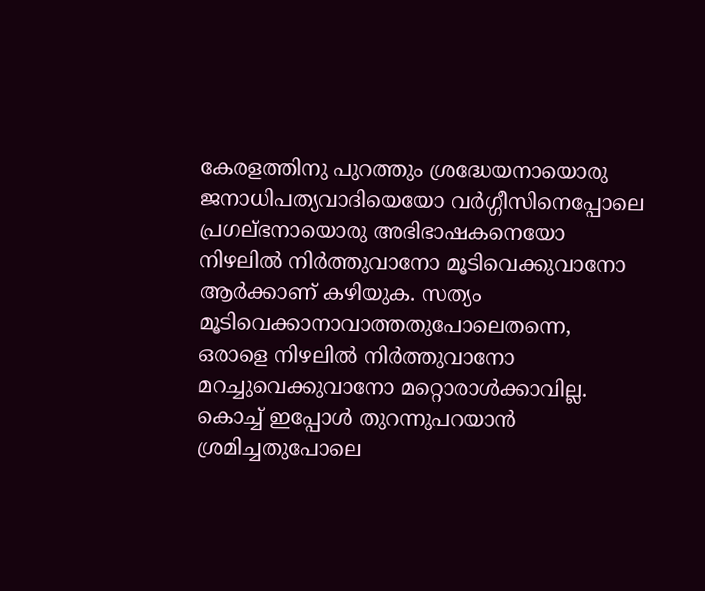കേരളത്തിനു പുറത്തും ശ്രദ്ധേയനായൊരു ജനാധിപത്യവാദിയെയോ വർഗ്ഗീസിനെപ്പോലെ പ്രഗല്ഭനായൊരു അഭിഭാഷകനെയോ നിഴലിൽ നിർത്തുവാനോ മൂടിവെക്കുവാനോ ആർക്കാണ് കഴിയുക. സത്യം മൂടിവെക്കാനാവാത്തതുപോലെതന്നെ, ഒരാളെ നിഴലിൽ നിർത്തുവാനോ മറച്ചുവെക്കുവാനോ മറ്റൊരാൾക്കാവില്ല. കൊച്ച് ഇപ്പോൾ തുറന്നുപറയാൻ ശ്രമിച്ചതുപോലെ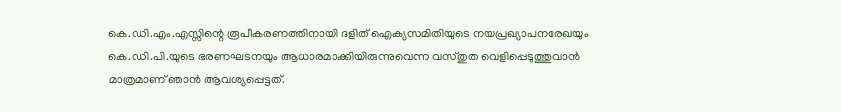കെ.ഡി.എം.എസ്സിന്റെ രൂപീകരണത്തിനായി ദളിത് ഐക്യസമിതിയുടെ നയപ്രഖ്യാപനരേഖയും കെ.ഡി.പി.യുടെ ഭരണഘടനയും ആധാരമാക്കിയിരുന്നുവെന്ന വസ്തുത വെളിപ്പെടുത്തുവാൻ മാത്രമാണ് ഞാൻ ആവശ്യപ്പെട്ടത്.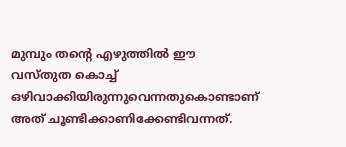മുമ്പും തന്റെ എഴുത്തിൽ ഈ വസ്തുത കൊച്ച് ഒഴിവാക്കിയിരുന്നുവെന്നതുകൊണ്ടാണ് അത് ചൂണ്ടിക്കാണിക്കേണ്ടിവന്നത്.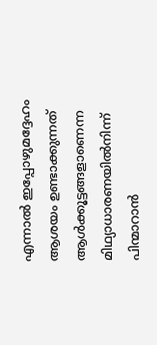എന്നാൽ ഇപ്പോഴുമദ്ദേഹം ആശയം ഉണ്ടാക്കുന്നത് ആൾക്കൂട്ടങ്ങളാണെന്ന മിഥ്യാധാരണയിൽനിന്ന് പിന്മാറാൻ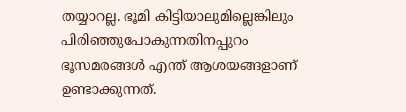തയ്യാറല്ല. ഭൂമി കിട്ടിയാലുമില്ലെങ്കിലും പിരിഞ്ഞുപോകുന്നതിനപ്പുറം ഭൂസമരങ്ങൾ എന്ത് ആശയങ്ങളാണ് ഉണ്ടാക്കുന്നത്.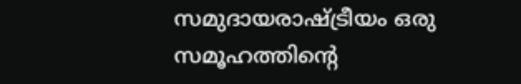സമുദായരാഷ്ട്രീയം ഒരു സമൂഹത്തിന്റെ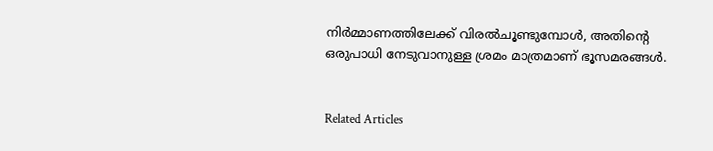നിർമ്മാണത്തിലേക്ക് വിരൽചൂണ്ടുമ്പോൾ, അതിന്റെ ഒരുപാധി നേടുവാനുള്ള ശ്രമം മാത്രമാണ് ഭൂസമരങ്ങൾ.


Related Articles